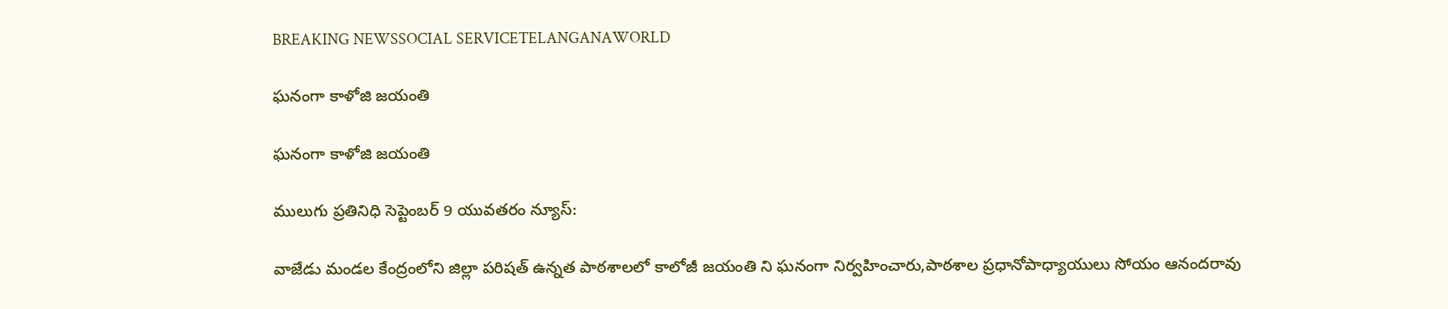BREAKING NEWSSOCIAL SERVICETELANGANAWORLD

ఘనంగా కాళోజి జయంతి

ఘనంగా కాళోజి జయంతి

ములుగు ప్రతినిధి సెప్టెంబర్ 9 యువతరం న్యూస్:

వాజేడు మండల కేంద్రంలోని జిల్లా పరిషత్ ఉన్నత పాఠశాలలో కాలోజీ జయంతి ని ఘనంగా నిర్వహించారు,పాఠశాల ప్రధానోపాధ్యాయులు సోయం ఆనందరావు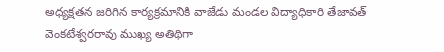అధ్యక్షతన జరిగిన కార్యక్రమానికి వాజేడు మండల విద్యాధికారి తేజావత్ వెంకటేశ్వరరావు ముఖ్య అతిథిగా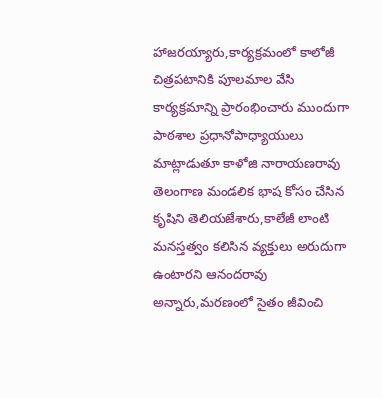హాజరయ్యారు,కార్యక్రమంలో కాలోజీ చిత్రపటానికి పూలమాల వేసి కార్యక్రమాన్ని ప్రారంభించారు ముందుగా పాఠశాల ప్రధానోపాధ్యాయులు మాట్లాడుతూ కాళోజి నారాయణరావు తెలంగాణ మండలిక భాష కోసం చేసిన కృషిని తెలియజేశారు,కాలేజీ లాంటి మనస్తత్వం కలిసిన వ్యక్తులు అరుదుగా ఉంటారని ఆనందరావు అన్నారు,మరణంలో సైతం జీవించి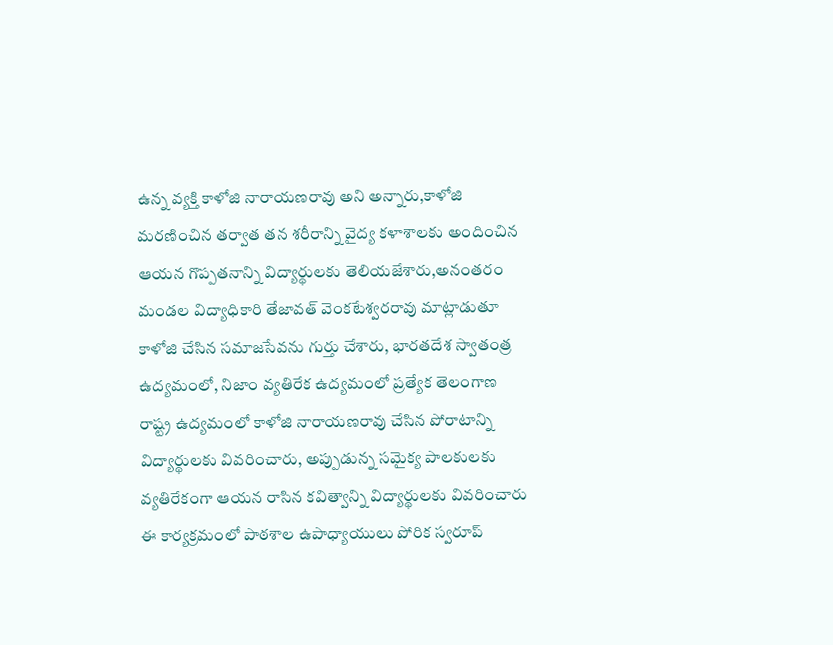ఉన్న వ్యక్తి కాళోజి నారాయణరావు అని అన్నారు,కాళోజి మరణించిన తర్వాత తన శరీరాన్ని వైద్య కళాశాలకు అందించిన ఆయన గొప్పతనాన్ని విద్యార్థులకు తెలియజేశారు,అనంతరం మండల విద్యాధికారి తేజావత్ వెంకటేశ్వరరావు మాట్లాడుతూ కాళోజి చేసిన సమాజసేవను గుర్తు చేశారు, భారతదేశ స్వాతంత్ర ఉద్యమంలో, నిజాం వ్యతిరేక ఉద్యమంలో ప్రత్యేక తెలంగాణ రాష్ట్ర ఉద్యమంలో కాళోజి నారాయణరావు చేసిన పోరాటాన్ని విద్యార్థులకు వివరించారు, అప్పుడున్న సమైక్య పాలకులకు వ్యతిరేకంగా ఆయన రాసిన కవిత్వాన్ని విద్యార్థులకు వివరించారు ఈ కార్యక్రమంలో పాఠశాల ఉపాధ్యాయులు పోరిక స్వరూప్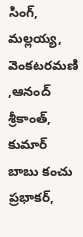సింగ్, మల్లయ్య, వెంకటరమణి ,ఆనంద్ శ్రీకాంత్, కుమార్ బాబు కంచు ప్రభాకర్,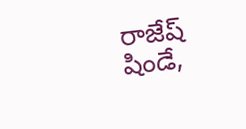రాజేష్ షిండే,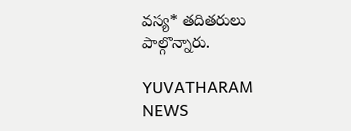వస్య* తదితరులు పాల్గొన్నారు.

YUVATHARAM NEWS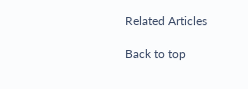Related Articles

Back to top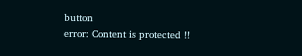button
error: Content is protected !!